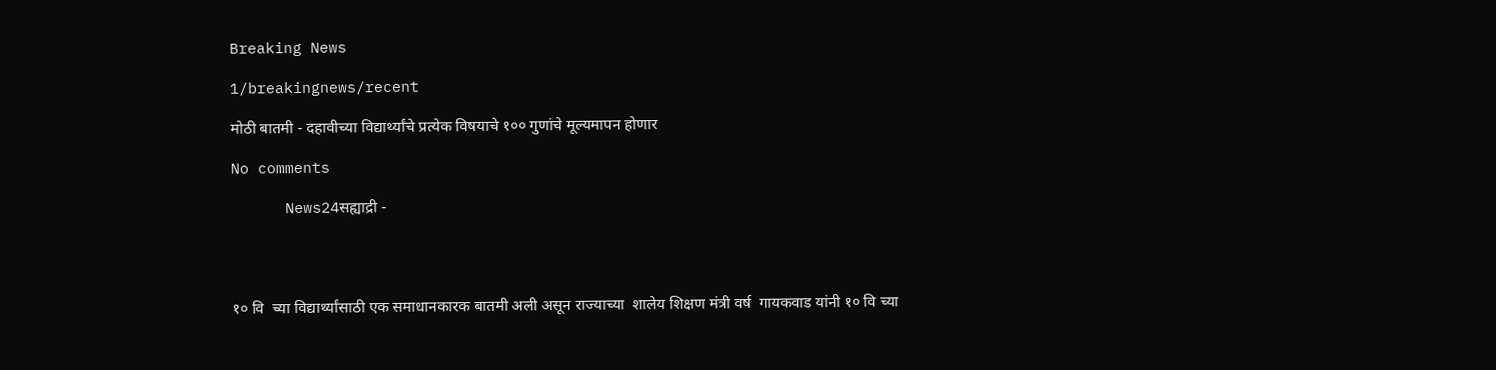Breaking News

1/breakingnews/recent

मोठी बातमी - दहावीच्या विद्यार्थ्यांचे प्रत्येक विषयाचे १०० गुणांचे मूल्यमापन होणार

No comments

      News24सह्याद्री -




१० वि  च्या विद्यार्थ्यांसाठी एक समाधानकारक बातमी अली असून राज्याच्या  शालेय शिक्षण मंत्री वर्ष  गायकवाड यांनी १० वि च्या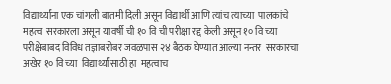विद्यार्थ्यांना एक चांगली बातमी दिली असून विद्यार्थी आणि त्यांच त्याच्या  पालकांचे महत्व  सरकारला असून यावर्षी ची १० वि ची परीक्षा रद्द केली असून १० वि च्या परीक्षेबाबद विविध तज्ञाबरोबर जवळपास २४ बैठक घेण्यात आल्या नन्तर  सरकारचा  अखेर १० वि च्या  विद्यार्थ्यांसाठी हा  महत्वाच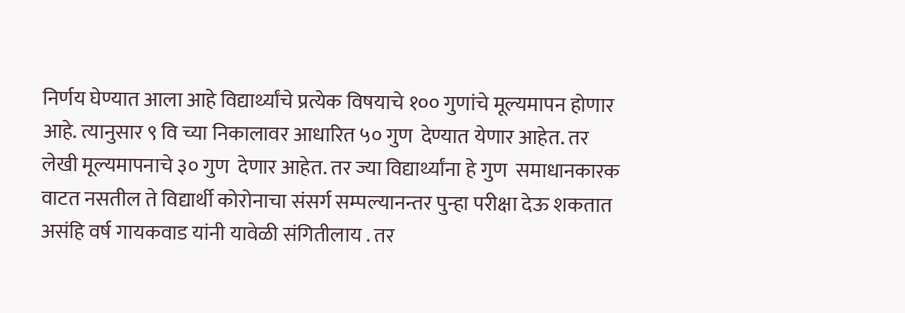निर्णय घेण्यात आला आहे विद्यार्थ्यांचे प्रत्येक विषयाचे १०० गुणांचे मूल्यमापन होणार आहे. त्यानुसार ९ वि च्या निकालावर आधारित ५० गुण  देण्यात येणार आहेत. तर लेखी मूल्यमापनाचे ३० गुण  देणार आहेत. तर ज्या विद्यार्थ्यांना हे गुण  समाधानकारक वाटत नसतील ते विद्यार्थी कोरोनाचा संसर्ग सम्पल्यानन्तर पुन्हा परीक्षा देऊ शकतात असंहि वर्ष गायकवाड यांनी यावेळी संगितीलाय . तर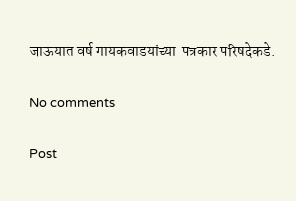जाऊयात वर्ष गायकवाडयांच्या  पत्रकार परिषदेकडे.

No comments

Post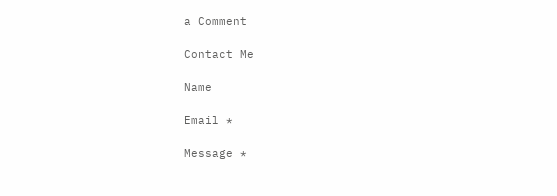a Comment

Contact Me

Name

Email *

Message *